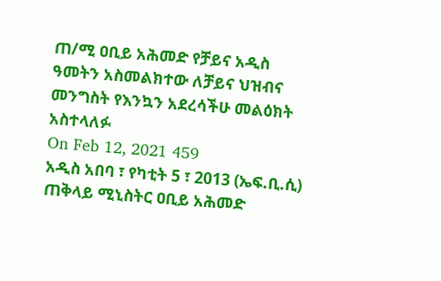ጠ/ሚ ዐቢይ አሕመድ የቻይና አዲስ ዓመትን አስመልክተው ለቻይና ህዝብና መንግስት የእንኳን አደረሳችሁ መልዕክት አስተላለፉ
On Feb 12, 2021 459
አዲስ አበባ ፣ የካቲት 5 ፣ 2013 (ኤፍ.ቢ.ሲ) ጠቅላይ ሚኒስትር ዐቢይ አሕመድ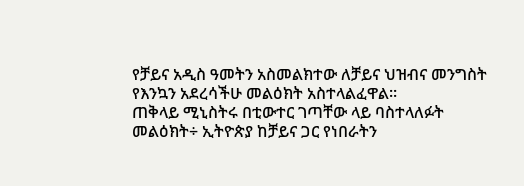የቻይና አዲስ ዓመትን አስመልክተው ለቻይና ህዝብና መንግስት የእንኳን አደረሳችሁ መልዕክት አስተላልፈዋል፡፡
ጠቅላይ ሚኒስትሩ በቲውተር ገጣቸው ላይ ባስተላለፉት መልዕክት÷ ኢትዮጵያ ከቻይና ጋር የነበራትን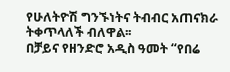የሁለትዮሽ ግንኙነትና ትብብር አጠናክራ ትቀጥላለች ብለዋል፡፡
በቻይና የዘንድሮ አዲስ ዓመት “የበሬ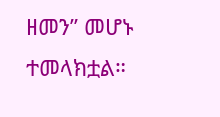ዘመን” መሆኑ ተመላክቷል።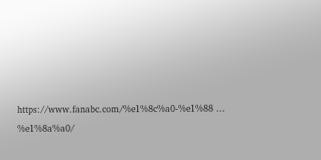https://www.fanabc.com/%e1%8c%a0-%e1%88 ... %e1%8a%a0/